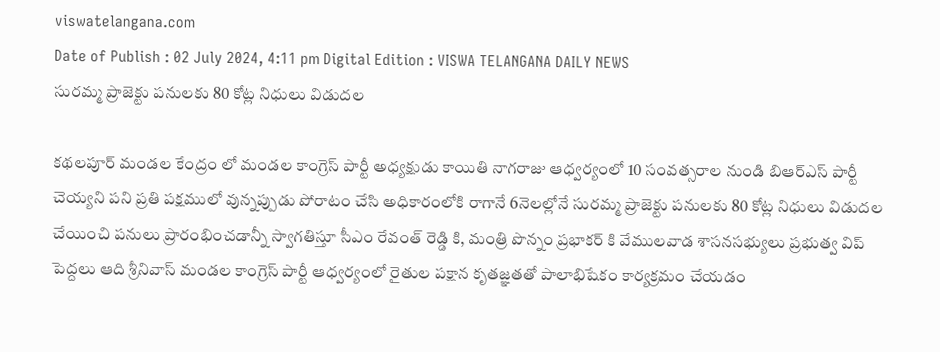viswatelangana.com
Date of Publish : 02 July 2024, 4:11 pm Digital Edition : VISWA TELANGANA DAILY NEWS
సురమ్మ ప్రాజెక్టు పనులకు 80 కోట్ల నిధులు విడుదల

కథలపూర్ మండల కేంద్రం లో మండల కాంగ్రెస్ పార్టీ అధ్యక్షుడు కాయితి నాగరాజు ఆధ్వర్యంలో 10 సంవత్సరాల నుండి బిఆర్ఎస్ పార్టీ చెయ్యని పని ప్రతి పక్షములో వున్నప్పుడు పోరాటం చేసి అధికారంలోకి రాగానే 6నెలల్లోనే సురమ్మ ప్రాజెక్టు పనులకు 80 కోట్ల నిధులు విడుదల చేయించి పనులు ప్రారంభించడాన్నీ స్వాగతిస్తూ సీఎం రేవంత్ రెడ్డి కి, మంత్రి పొన్నం ప్రభాకర్ కి వేములవాడ శాసనసభ్యులు ప్రభుత్వ విప్ పెద్దలు ఆది శ్రీనివాస్ మండల కాంగ్రెస్ పార్టీ ఆధ్వర్యంలో రైతుల పక్షాన కృతజ్ఞతతో పాలాభిషేకం కార్యక్రమం చేయడం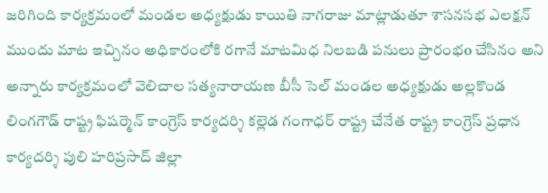జరిగింది కార్యక్రమంలో మండల అధ్యక్షుడు కాయితి నాగరాజు మాట్లాడుతూ శాసనసభ ఎలక్షన్ ముందు మాట ఇచ్చినం అధికారంలోకి రగానే మాటమిధ నిలబడి పనులు ప్రారంభo చేసినం అని అన్నారు కార్యక్రమంలో వెలిచాల సత్యనారాయణ బీసీ సెల్ మండల అధ్యక్షుడు అల్లకొండ లింగగౌడ్ రాష్ట్ర ఫిషర్మెన్ కాంగ్రెస్ కార్యదర్శి కల్లెడ గంగాధర్ రాష్ట్ర చేనేత రాష్ట్ర కాంగ్రెస్ ప్రధాన కార్యదర్శి పులి హరిప్రసాద్ జిల్లా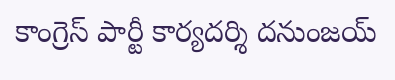కాంగ్రెస్ పార్టీ కార్యదర్శి దనుంజయ్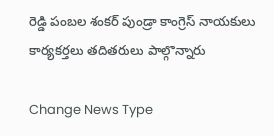రెడ్డి పంబల శంకర్ పుండ్రా కాంగ్రెస్ నాయకులు కార్యకర్తలు తదితరులు పాల్గొన్నారు

Change News Type